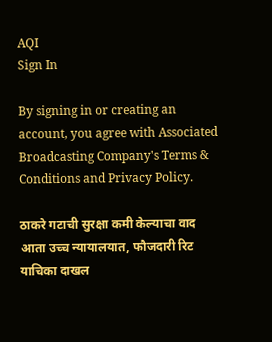AQI
Sign In

By signing in or creating an account, you agree with Associated Broadcasting Company's Terms & Conditions and Privacy Policy.

ठाकरे गटाची सुरक्षा कमी केल्याचा वाद आता उच्च न्यायालयात, फौजदारी रिट याचिका दाखल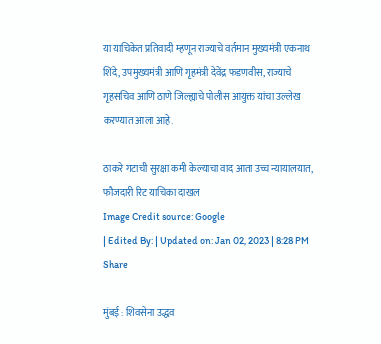या याचिकेत प्रतिवादी म्हणून राज्याचे वर्तमान मुख्यमंत्री एकनाथ शिंदे, उपमुख्यमंत्री आणि गृहमंत्री देवेंद्र फडणवीस, राज्याचे गृहसचिव आणि ठाणे जिल्ह्याचे पोलीस आयुक्त यांचा उल्लेख करण्यात आला आहे.

ठाकरे गटाची सुरक्षा कमी केल्याचा वाद आता उच्च न्यायालयात, फौजदारी रिट याचिका दाखल
Image Credit source: Google
| Edited By: | Updated on: Jan 02, 2023 | 8:28 PM
Share

मुंबई : शिवसेना उद्धव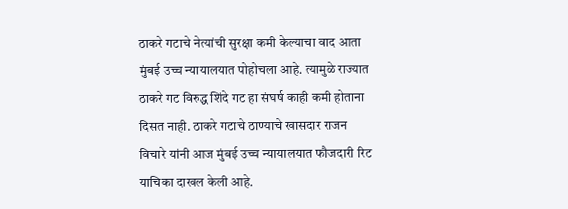ठाकरे गटाचे नेत्यांची सुरक्षा कमी केल्याचा वाद आता मुंबई उच्च न्यायालयात पोहोचला आहे. त्यामुळे राज्यात ठाकरे गट विरुद्ध शिंदे गट हा संघर्ष काही कमी होताना दिसत नाही. ठाकरे गटाचे ठाण्याचे खासदार राजन विचारे यांनी आज मुंबई उच्च न्यायालयात फौजदारी रिट याचिका दाखल केली आहे.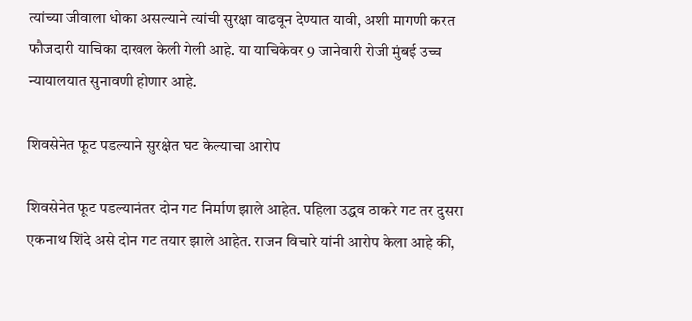त्यांच्या जीवाला धोका असल्याने त्यांची सुरक्षा वाढवून देण्यात यावी, अशी मागणी करत फौजदारी याचिका दाखल केली गेली आहे. या याचिकेवर 9 जानेवारी रोजी मुंबई उच्च न्यायालयात सुनावणी होणार आहे.

शिवसेनेत फूट पडल्याने सुरक्षेत घट केल्याचा आरोप

शिवसेनेत फूट पडल्यानंतर दोन गट निर्माण झाले आहेत. पहिला उद्धव ठाकरे गट तर दुसरा एकनाथ शिंदे असे दोन गट तयार झाले आहेत. राजन विचारे यांनी आरोप केला आहे की,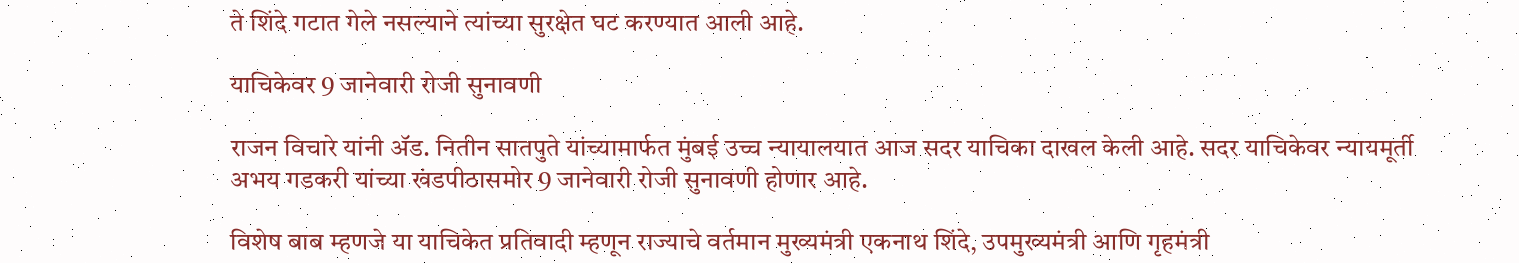ते शिंदे गटात गेले नसल्याने त्यांच्या सुरक्षेत घट करण्यात आली आहे.

याचिकेवर 9 जानेवारी रोजी सुनावणी

राजन विचारे यांनी ॲड. नितीन सातपुते यांच्यामार्फत मुंबई उच्च न्यायालयात आज सदर याचिका दाखल केली आहे. सदर याचिकेवर न्यायमूर्ती अभय गडकरी यांच्या खंडपीठासमोर 9 जानेवारी रोजी सुनावणी होणार आहे.

विशेष बाब म्हणजे या याचिकेत प्रतिवादी म्हणून राज्याचे वर्तमान मुख्यमंत्री एकनाथ शिंदे, उपमुख्यमंत्री आणि गृहमंत्री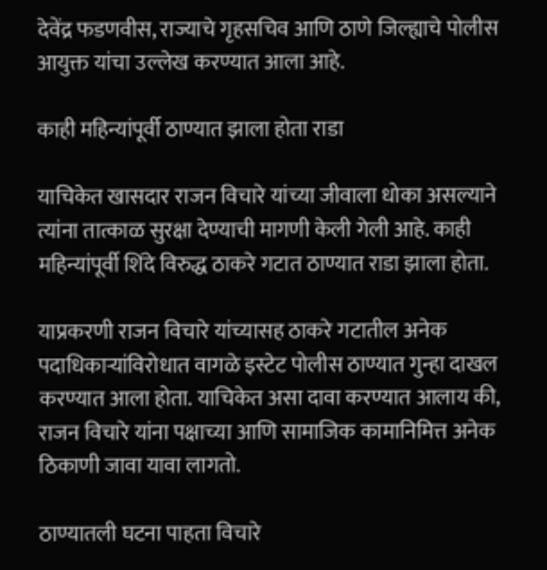देवेंद्र फडणवीस, राज्याचे गृहसचिव आणि ठाणे जिल्ह्याचे पोलीस आयुक्त यांचा उल्लेख करण्यात आला आहे.

काही महिन्यांपूर्वी ठाण्यात झाला होता राडा

याचिकेत खासदार राजन विचारे यांच्या जीवाला धोका असल्याने त्यांना तात्काळ सुरक्षा देण्याची मागणी केली गेली आहे. काही महिन्यांपूर्वी शिंदे विरुद्ध ठाकरे गटात ठाण्यात राडा झाला होता.

याप्रकरणी राजन विचारे यांच्यासह ठाकरे गटातील अनेक पदाधिकाऱ्यांविरोधात वागळे इस्टेट पोलीस ठाण्यात गुन्हा दाखल करण्यात आला होता. याचिकेत असा दावा करण्यात आलाय की, राजन विचारे यांना पक्षाच्या आणि सामाजिक कामानिमित्त अनेक ठिकाणी जावा यावा लागतो.

ठाण्यातली घटना पाहता विचारे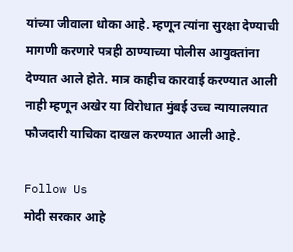यांच्या जीवाला धोका आहे. म्हणून त्यांना सुरक्षा देण्याची मागणी करणारे पत्रही ठाण्याच्या पोलीस आयुक्तांना देण्यात आले होते. मात्र काहीच कारवाई करण्यात आली नाही म्हणून अखेर या विरोधात मुंबई उच्च न्यायालयात फौजदारी याचिका दाखल करण्यात आली आहे.

Follow Us
मोदी सरकार आहे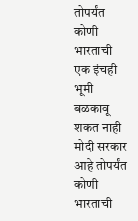तोपर्यंत कोणी भारताची एक इंचही भूमी बळकावू शकत नाही
मोदी सरकार आहे तोपर्यंत कोणी भारताची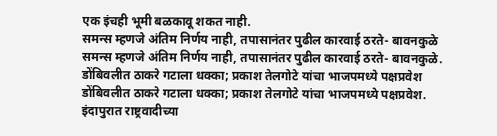एक इंचही भूमी बळकावू शकत नाही.
समन्स म्हणजे अंतिम निर्णय नाही, तपासानंतर पुढील कारवाई ठरते- बावनकुळे
समन्स म्हणजे अंतिम निर्णय नाही, तपासानंतर पुढील कारवाई ठरते- बावनकुळे.
डोंबिवलीत ठाकरे गटाला धक्का; प्रकाश तेलगोटे यांचा भाजपमध्ये पक्षप्रवेश
डोंबिवलीत ठाकरे गटाला धक्का; प्रकाश तेलगोटे यांचा भाजपमध्ये पक्षप्रवेश.
इंदापुरात राष्ट्रवादीच्या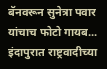बॅनवरून सुनेत्रा पवार यांचाच फोटो गायब...
इंदापुरात राष्ट्रवादीच्या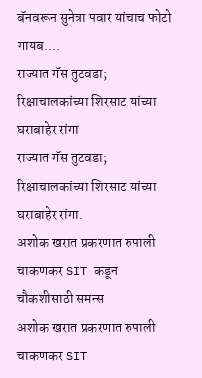बॅनवरून सुनेत्रा पवार यांचाच फोटो गायब....
राज्यात गॅस तुटवडा; रिक्षाचालकांच्या शिरसाट यांच्या घराबाहेर रांगा
राज्यात गॅस तुटवडा; रिक्षाचालकांच्या शिरसाट यांच्या घराबाहेर रांगा.
अशोक खरात प्रकरणात रुपाली चाकणकर SIT कडून चौकशीसाठी समन्स
अशोक खरात प्रकरणात रुपाली चाकणकर SIT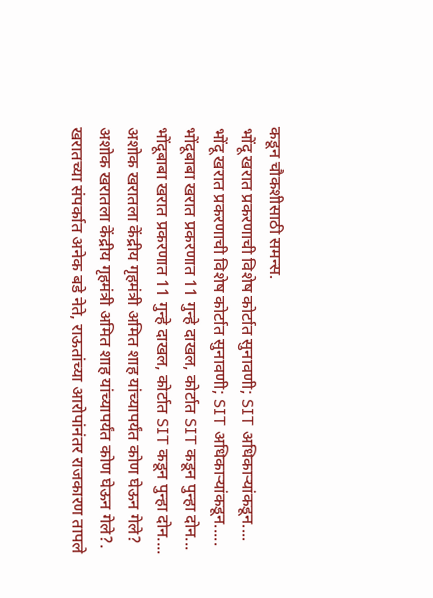कडून चौकशीसाठी समन्स.
भोंदू खरात प्रकरणाची विशेष कोर्टात सुनावणी; SIT अधिकाऱ्यांकडून....
भोंदू खरात प्रकरणाची विशेष कोर्टात सुनावणी; SIT अधिकाऱ्यांकडून.....
भोंदूबाबा खरात प्रकरणात 11 गुन्हे दाखल, कोर्टात SIT कडून पुन्हा दोन...
भोंदूबाबा खरात प्रकरणात 11 गुन्हे दाखल, कोर्टात SIT कडून पुन्हा दोन....
अशोक खरातला केंद्रीय गृहमंत्री अमित शाह यांच्यापर्यंत कोण घेऊन गेले?
अशोक खरातला केंद्रीय गृहमंत्री अमित शाह यांच्यापर्यंत कोण घेऊन गेले?.
खरातच्या संपर्कात अनेक बडे नेते, राऊतांच्या आरोपांनंतर राजकारण तापले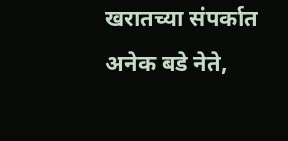खरातच्या संपर्कात अनेक बडे नेते,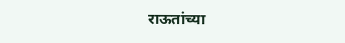राऊतांच्या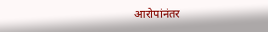आरोपांनंतर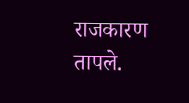राजकारण तापले.